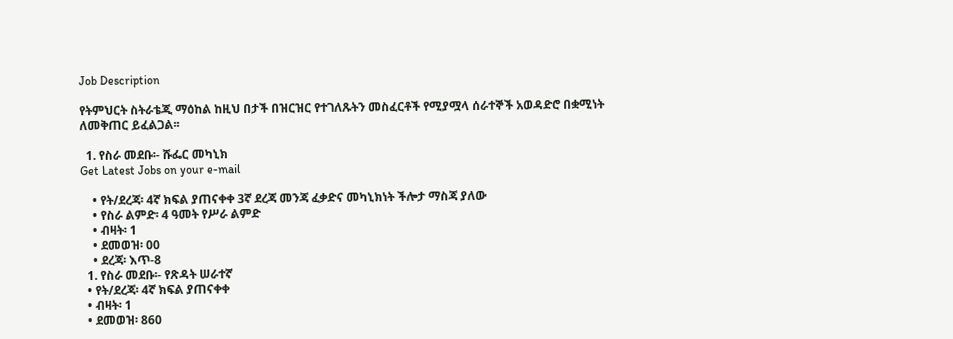Job Description

የትምህርት ስትራቴጂ ማዕከል ከዚህ በታች በዝርዝር የተገለጹትን መስፈርቶች የሚያሟላ ሰራተኞች አወዳድሮ በቋሚነት ለመቅጠር ይፈልጋል፡፡

  1. የስራ መደቡ፡- ሹፌር መካኒክ
Get Latest Jobs on your e-mail

    • የት/ደረጃ፡ 4ኛ ክፍል ያጠናቀቀ 3ኛ ደረጃ መንጃ ፈቃድና መካኒክነት ችሎታ ማስጃ ያለው
    • የስራ ልምድ፡ 4 ዓመት የሥራ ልምድ
    • ብዛት፡ 1
    • ደመወዝ፡ 00
    • ደረጃ፡ እጥ-8
  1. የስራ መደቡ፡- የጽዳት ሠራተኛ
  • የት/ደረጃ፡ 4ኛ ክፍል ያጠናቀቀ
  • ብዛት፡ 1
  • ደመወዝ፡ 860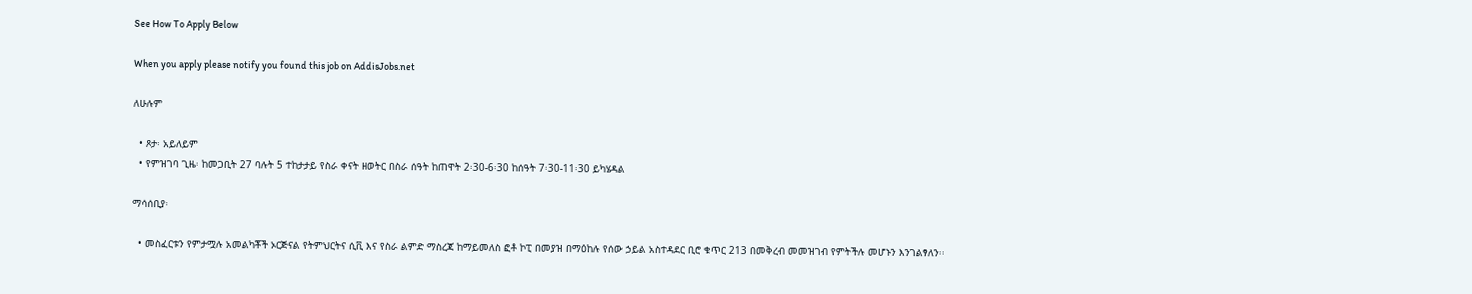See How To Apply Below

When you apply please notify you found this job on AddisJobs.net

ለሁሉም

  • ጾታ፡ አይለይም
  • የምዝገባ ጊዜ፡ ከመጋቢት 27 ባሉት 5 ተከታታይ የስራ ቀናት ዘወትር በስራ ሰዓት ከጠዋት 2፡30-6፡30 ከሰዓት 7፡30-11፡30 ይካሄዳል

ማሳሰቢያ፡

  • መስፈርቱን የምታሟሉ አመልካቾች ኦርጅናል የትምህርትና ሲቪ እና የስራ ልምድ ማስረጃ ከማይመለስ ፎቶ ኮፒ በመያዝ በማዕከሉ የሰው ኃይል አስተዳደር ቢሮ ቁጥር 213 በመቅረብ መመዝገብ የምትችሉ መሆኑን እንገልፃለን፡፡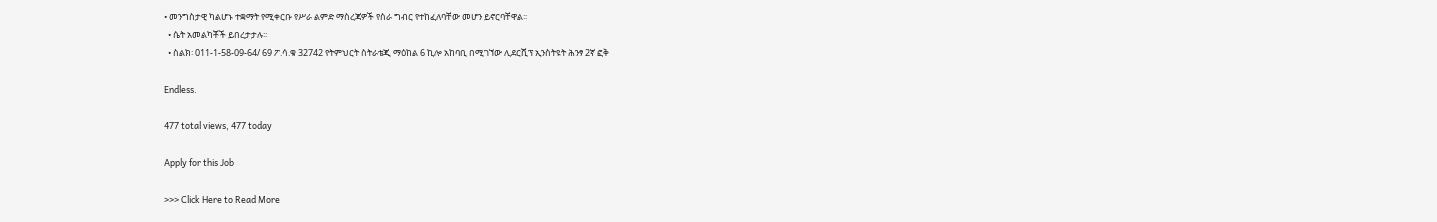• መንግስታዊ ካልሆኑ ተቋማት የሚቀርቡ የሥራ ልምድ ማስረጃዎች የስራ ግብር የተከፈለባቸው መሆን ይኖርባቸዋል፡፡
  • ሴት አመልካቾች ይበረታታሉ፡፡
  • ስልክ፡ 011-1-58-09-64/ 69 ፖ.ሳ.ቁ 32742 የትምህርት ስትራቴጂ ማዕከል 6 ኪሎ አከባቢ በሚገኘው ሊደርሺፕ ኢንስትዩት ሕንፃ 2ኛ ፎቅ

Endless.

477 total views, 477 today

Apply for this Job

>>> Click Here to Read More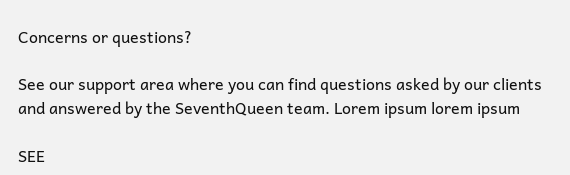Concerns or questions?

See our support area where you can find questions asked by our clients and answered by the SeventhQueen team. Lorem ipsum lorem ipsum

SEE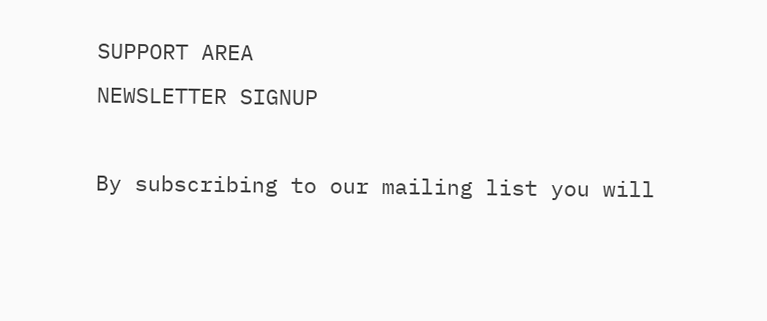SUPPORT AREA
NEWSLETTER SIGNUP

By subscribing to our mailing list you will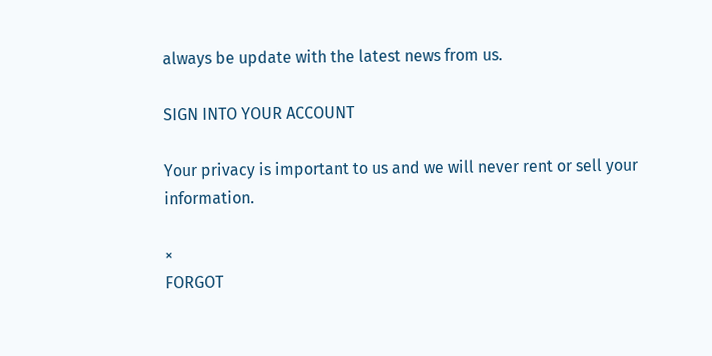always be update with the latest news from us.

SIGN INTO YOUR ACCOUNT

Your privacy is important to us and we will never rent or sell your information.

×
FORGOT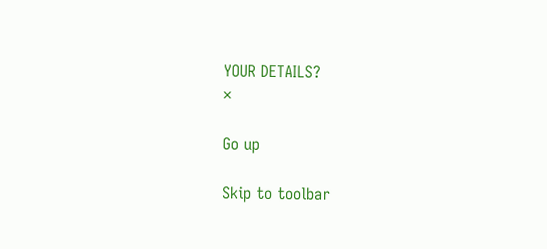YOUR DETAILS?
×

Go up

Skip to toolbar